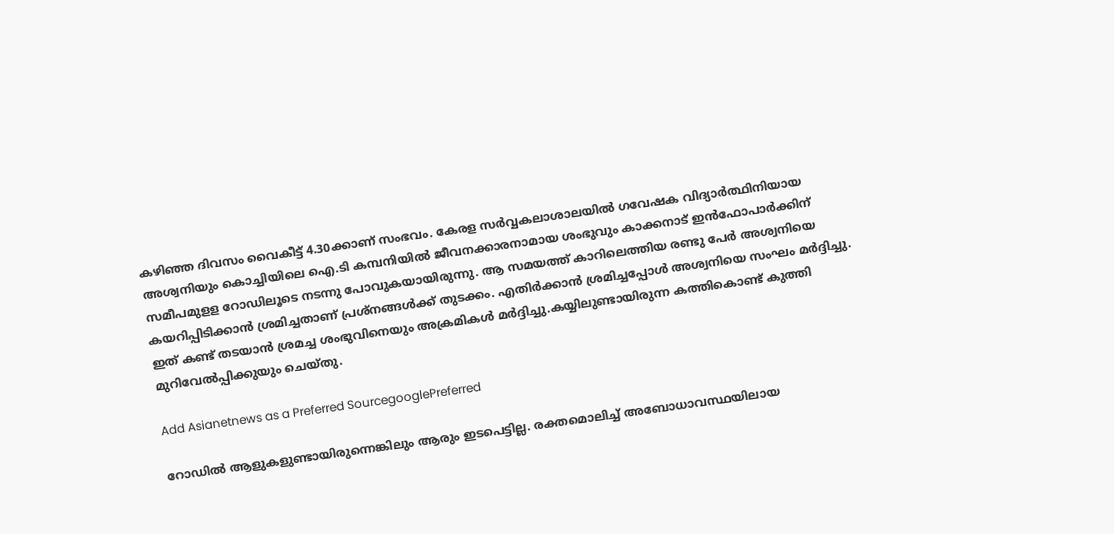കഴിഞ്ഞ ദിവസം വൈകീട്ട് 4.30ക്കാണ് സംഭവം. കേരള സര്‍വ്വകലാശാലയില്‍ ഗവേഷക വിദ്യാര്‍ത്ഥിനിയായ അശ്വനിയും കൊച്ചിയിലെ ഐ.ടി കമ്പനിയില്‍ ജീവനക്കാരനാമായ ശംഭുവും കാക്കനാട് ഇന്‍ഫോപാര്‍ക്കിന് സമീപമുളള റോഡിലൂടെ നടന്നു പോവുകയായിരുന്നു. ആ സമയത്ത് കാറിലെത്തിയ രണ്ടു പേര്‍ അശ്വനിയെ കയറിപ്പിടിക്കാന്‍ ശ്രമിച്ചതാണ് പ്രശ്നങ്ങള്‍ക്ക് തുടക്കം. എതിര്‍ക്കാന്‍ ശ്രമിച്ചപ്പോള്‍ അശ്വനിയെ സംഘം മര്‍ദ്ദിച്ചു. ഇത് കണ്ട് തടയാന്‍ ശ്രമച്ച ശംഭുവിനെയും അക്രമികള്‍ മര്‍ദ്ദിച്ചു.കയ്യിലുണ്ടായിരുന്ന കത്തികൊണ്ട് കുത്തി മുറിവേല്‍പ്പിക്കുയും ചെയ്തു.

Add Asianetnews as a Preferred SourcegooglePreferred

റോഡില്‍ ആളുകളുണ്ടായിരുന്നെങ്കിലും ആരും ഇടപെട്ടില്ല. രക്തമൊലിച്ച് അബോധാവസ്ഥയിലായ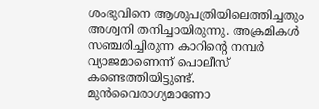ശംഭുവിനെ ആശുപത്രിയിലെത്തിച്ചതും അശ്വനി തനിച്ചായിരുന്നു. അക്രമികള്‍ സഞ്ചരിച്ചിരുന്ന കാറിന്റെ നമ്പര്‍ വ്യാജമാണെന്ന് പൊലീസ് കണ്ടെത്തിയിട്ടുണ്ട്. മുന്‍വൈരാഗ്യമാണോ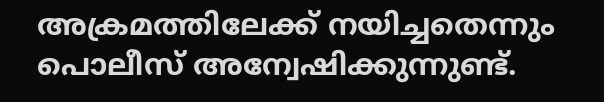അക്രമത്തിലേക്ക് നയിച്ചതെന്നും പൊലീസ് അന്വേഷിക്കുന്നുണ്ട്.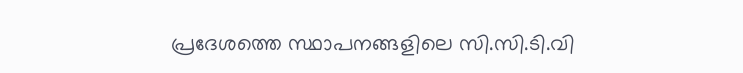പ്രദേശത്തെ സ്ഥാപനങ്ങളിലെ സി.സി.ടി.വി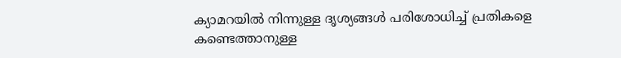ക്യാമറയില്‍ നിന്നുള്ള ദൃശ്യങ്ങള്‍ പരിശോധിച്ച് പ്രതികളെ കണ്ടെത്താനുള്ള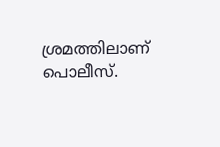ശ്രമത്തിലാണ് പൊലീസ്.